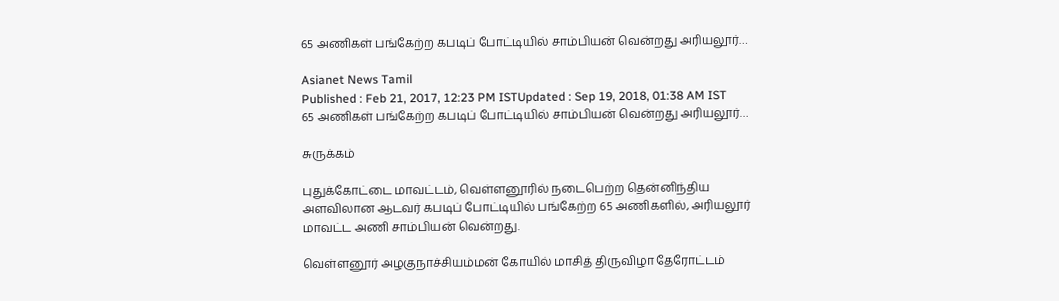65 அணிகள் பங்கேற்ற கபடிப் போட்டியில் சாம்பியன் வென்றது அரியலூர்…

Asianet News Tamil
Published : Feb 21, 2017, 12:23 PM ISTUpdated : Sep 19, 2018, 01:38 AM IST
65 அணிகள் பங்கேற்ற கபடிப் போட்டியில் சாம்பியன் வென்றது அரியலூர்…

சுருக்கம்

புதுக்கோட்டை மாவட்டம், வெள்ளனூரில் நடைபெற்ற தென்னிந்திய அளவிலான ஆடவர் கபடிப் போட்டியில் பங்கேற்ற 65 அணிகளில், அரியலூர் மாவட்ட அணி சாம்பியன் வென்றது.

வெள்ளனூர் அழகுநாச்சியம்மன் கோயில் மாசித் திருவிழா தேரோட்டம்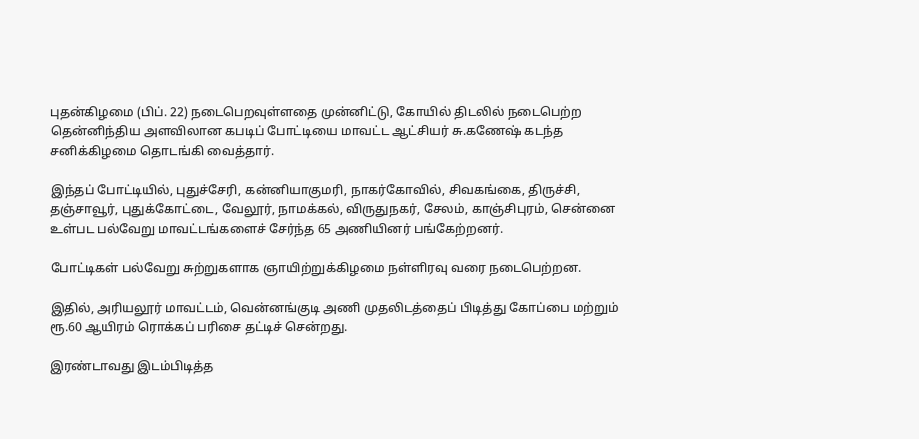புதன்கிழமை (பிப். 22) நடைபெறவுள்ளதை முன்னிட்டு, கோயில் திடலில் நடைபெற்ற தென்னிந்திய அளவிலான கபடிப் போட்டியை மாவட்ட ஆட்சியர் சு.கணேஷ் கடந்த சனிக்கிழமை தொடங்கி வைத்தார்.

இந்தப் போட்டியில், புதுச்சேரி, கன்னியாகுமரி, நாகர்கோவில், சிவகங்கை, திருச்சி, தஞ்சாவூர், புதுக்கோட்டை, வேலூர், நாமக்கல், விருதுநகர், சேலம், காஞ்சிபுரம், சென்னை உள்பட பல்வேறு மாவட்டங்களைச் சேர்ந்த 65 அணியினர் பங்கேற்றனர்.

போட்டிகள் பல்வேறு சுற்றுகளாக ஞாயிற்றுக்கிழமை நள்ளிரவு வரை நடைபெற்றன.

இதில், அரியலூர் மாவட்டம், வென்னங்குடி அணி முதலிடத்தைப் பிடித்து கோப்பை மற்றும் ரூ.60 ஆயிரம் ரொக்கப் பரிசை தட்டிச் சென்றது.

இரண்டாவது இடம்பிடித்த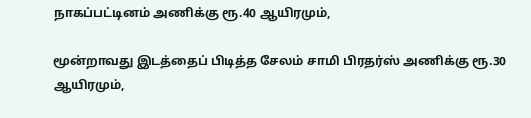நாகப்பட்டினம் அணிக்கு ரூ.40 ஆயிரமும்,

மூன்றாவது இடத்தைப் பிடித்த சேலம் சாமி பிரதர்ஸ் அணிக்கு ரூ.30 ஆயிரமும்,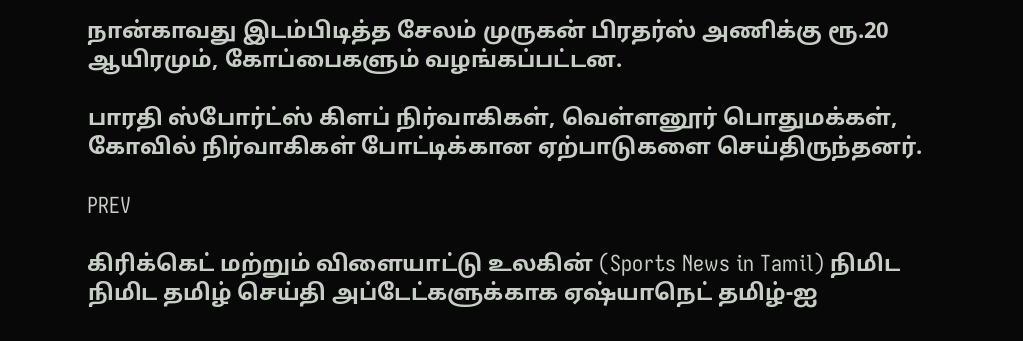நான்காவது இடம்பிடித்த சேலம் முருகன் பிரதர்ஸ் அணிக்கு ரூ.20 ஆயிரமும், கோப்பைகளும் வழங்கப்பட்டன.

பாரதி ஸ்போர்ட்ஸ் கிளப் நிர்வாகிகள், வெள்ளனூர் பொதுமக்கள், கோவில் நிர்வாகிகள் போட்டிக்கான ஏற்பாடுகளை செய்திருந்தனர்.

PREV

கிரிக்கெட் மற்றும் விளையாட்டு உலகின் (Sports News in Tamil) நிமிட நிமிட தமிழ் செய்தி அப்டேட்களுக்காக ஏஷ்யாநெட் தமிழ்-ஐ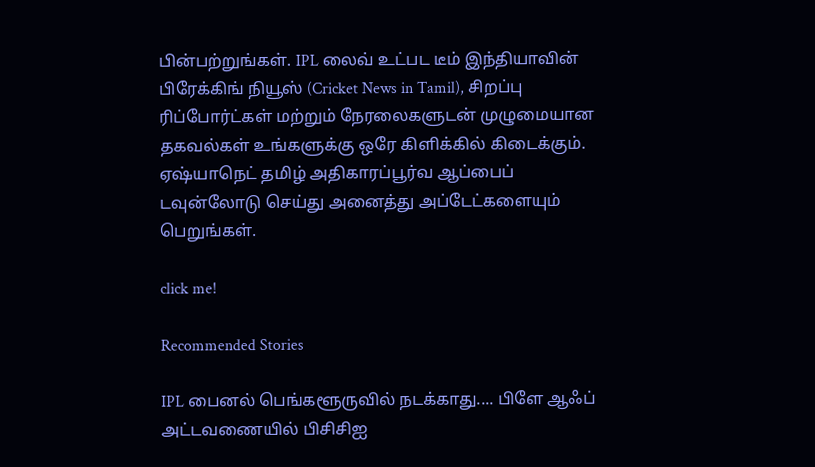பின்பற்றுங்கள். IPL லைவ் உட்பட டீம் இந்தியாவின் பிரேக்கிங் நியூஸ் (Cricket News in Tamil), சிறப்பு ரிப்போர்ட்கள் மற்றும் நேரலைகளுடன் முழுமையான தகவல்கள் உங்களுக்கு ஒரே கிளிக்கில் கிடைக்கும். ஏஷ்யாநெட் தமிழ் அதிகாரப்பூர்வ ஆப்பைப் டவுன்லோடு செய்து அனைத்து அப்டேட்களையும் பெறுங்கள்.

click me!

Recommended Stories

IPL பைனல் பெங்களூருவில் நடக்காது.... பிளே ஆஃப் அட்டவணையில் பிசிசிஐ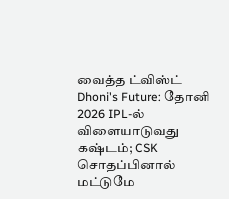வைத்த ட்விஸ்ட்
Dhoni's Future: தோனி 2026 IPL-ல் விளையாடுவது கஷ்டம்; CSK சொதப்பினால் மட்டுமே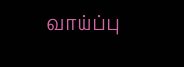வாய்ப்பு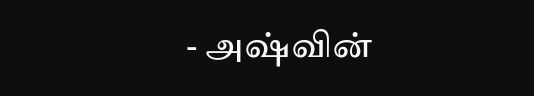- அஷ்வின்